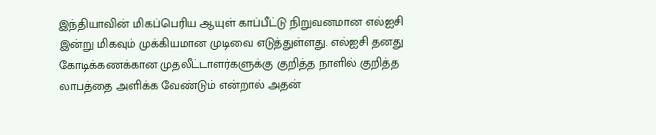இந்தியாவின் மிகப்பெரிய ஆயுள் காப்பீட்டு நிறுவனமான எல்ஐசி இன்று மிகவும் முக்கியமான முடிவை எடுத்துள்ளது. எல்ஐசி தனது கோடிக்கணக்கான முதலீட்டாளர்களுக்கு குறித்த நாளில் குறித்த லாபத்தை அளிக்க வேண்டும் என்றால் அதன்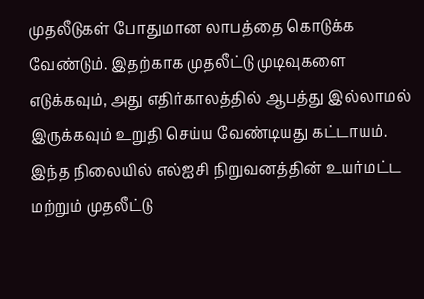முதலீடுகள் போதுமான லாபத்தை கொடுக்க வேண்டும். இதற்காக முதலீட்டு முடிவுகளை எடுக்கவும், அது எதிர்காலத்தில் ஆபத்து இல்லாமல் இருக்கவும் உறுதி செய்ய வேண்டியது கட்டாயம்.
இந்த நிலையில் எல்ஐசி நிறுவனத்தின் உயர்மட்ட மற்றும் முதலீட்டு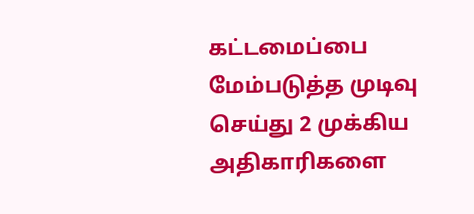கட்டமைப்பை மேம்படுத்த முடிவு செய்து 2 முக்கிய அதிகாரிகளை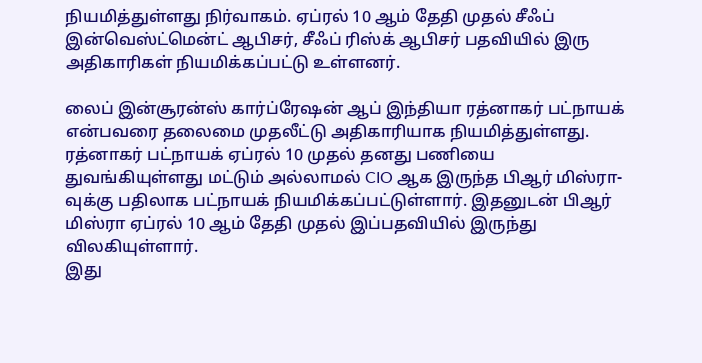நியமித்துள்ளது நிர்வாகம். ஏப்ரல் 10 ஆம் தேதி முதல் சீஃப் இன்வெஸ்ட்மென்ட் ஆபிசர், சீஃப் ரிஸ்க் ஆபிசர் பதவியில் இரு அதிகாரிகள் நியமிக்கப்பட்டு உள்ளனர்.

லைப் இன்சூரன்ஸ் கார்ப்ரேஷன் ஆப் இந்தியா ரத்னாகர் பட்நாயக் என்பவரை தலைமை முதலீட்டு அதிகாரியாக நியமித்துள்ளது. ரத்னாகர் பட்நாயக் ஏப்ரல் 10 முதல் தனது பணியை துவங்கியுள்ளது மட்டும் அல்லாமல் CIO ஆக இருந்த பிஆர் மிஸ்ரா-வுக்கு பதிலாக பட்நாயக் நியமிக்கப்பட்டுள்ளார். இதனுடன் பிஆர் மிஸ்ரா ஏப்ரல் 10 ஆம் தேதி முதல் இப்பதவியில் இருந்து விலகியுள்ளார்.
இது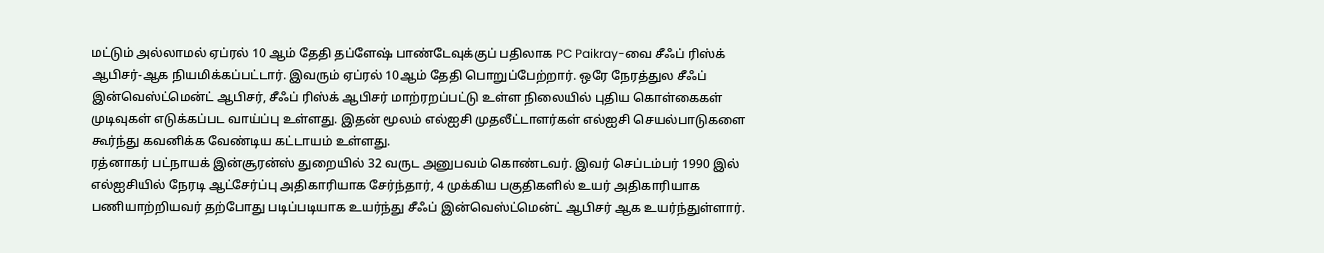மட்டும் அல்லாமல் ஏப்ரல் 10 ஆம் தேதி தப்ளேஷ் பாண்டேவுக்குப் பதிலாக PC Paikray-வை சீஃப் ரிஸ்க் ஆபிசர்-ஆக நியமிக்கப்பட்டார். இவரும் ஏப்ரல் 10ஆம் தேதி பொறுப்பேற்றார். ஒரே நேரத்துல சீஃப் இன்வெஸ்ட்மென்ட் ஆபிசர், சீஃப் ரிஸ்க் ஆபிசர் மாற்ரறப்பட்டு உள்ள நிலையில் புதிய கொள்கைகள் முடிவுகள் எடுக்கப்பட வாய்ப்பு உள்ளது. இதன் மூலம் எல்ஐசி முதலீட்டாளர்கள் எல்ஐசி செயல்பாடுகளை கூர்ந்து கவனிக்க வேண்டிய கட்டாயம் உள்ளது.
ரத்னாகர் பட்நாயக் இன்சூரன்ஸ் துறையில் 32 வருட அனுபவம் கொண்டவர். இவர் செப்டம்பர் 1990 இல் எல்ஐசியில் நேரடி ஆட்சேர்ப்பு அதிகாரியாக சேர்ந்தார், 4 முக்கிய பகுதிகளில் உயர் அதிகாரியாக பணியாற்றியவர் தற்போது படிப்படியாக உயர்ந்து சீஃப் இன்வெஸ்ட்மென்ட் ஆபிசர் ஆக உயர்ந்துள்ளார்.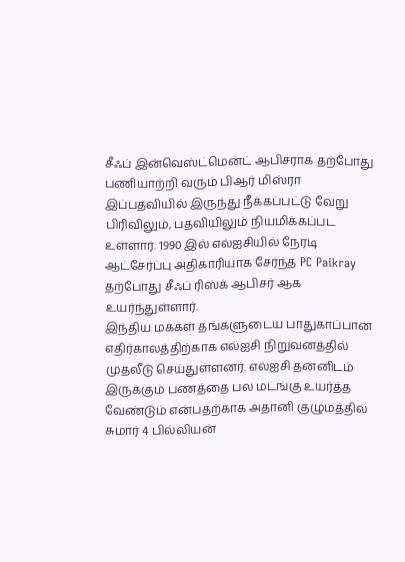சீஃப் இன்வெஸ்ட்மென்ட் ஆபிசராக தற்போது பணியாற்றி வரும் பிஆர் மிஸ்ரா இப்பதவியில் இருந்து நீக்கப்பட்டு வேறு பிரிவிலும், பதவியிலும் நியமிக்கப்பட உள்ளார். 1990 இல் எல்ஐசியில் நேரடி ஆட்சேர்ப்பு அதிகாரியாக சேர்ந்த PC Paikray தற்போது சீஃப் ரிஸ்க் ஆபிசர் ஆக உயர்ந்துள்ளார்.
இந்திய மக்கள் தங்களுடைய பாதுகாப்பான எதிர்காலத்திற்காக எல்ஐசி நிறுவனத்தில் முதலீடு செய்துள்ளனர். எல்ஐசி தன்னிடம் இருக்கும் பணத்தை பல மடங்கு உயர்த்த வேண்டும் என்பதற்காக அதானி குழுமத்தில் சுமார் 4 பில்லியன்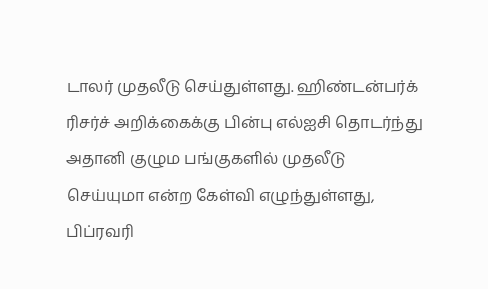டாலர் முதலீடு செய்துள்ளது. ஹிண்டன்பர்க் ரிசர்ச் அறிக்கைக்கு பின்பு எல்ஐசி தொடர்ந்து அதானி குழும பங்குகளில் முதலீடு செய்யுமா என்ற கேள்வி எழுந்துள்ளது, பிப்ரவரி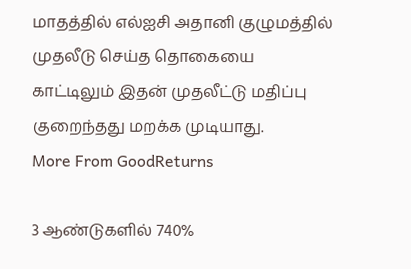மாதத்தில் எல்ஐசி அதானி குழுமத்தில் முதலீடு செய்த தொகையை காட்டிலும் இதன் முதலீட்டு மதிப்பு குறைந்தது மறக்க முடியாது.
More From GoodReturns

3 ஆண்டுகளில் 740%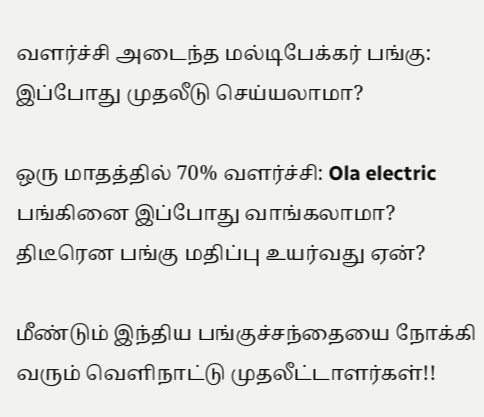வளர்ச்சி அடைந்த மல்டிபேக்கர் பங்கு: இப்போது முதலீடு செய்யலாமா?

ஒரு மாதத்தில் 70% வளர்ச்சி: Ola electric பங்கினை இப்போது வாங்கலாமா? திடீரென பங்கு மதிப்பு உயர்வது ஏன்?

மீண்டும் இந்திய பங்குச்சந்தையை நோக்கி வரும் வெளிநாட்டு முதலீட்டாளர்கள்!!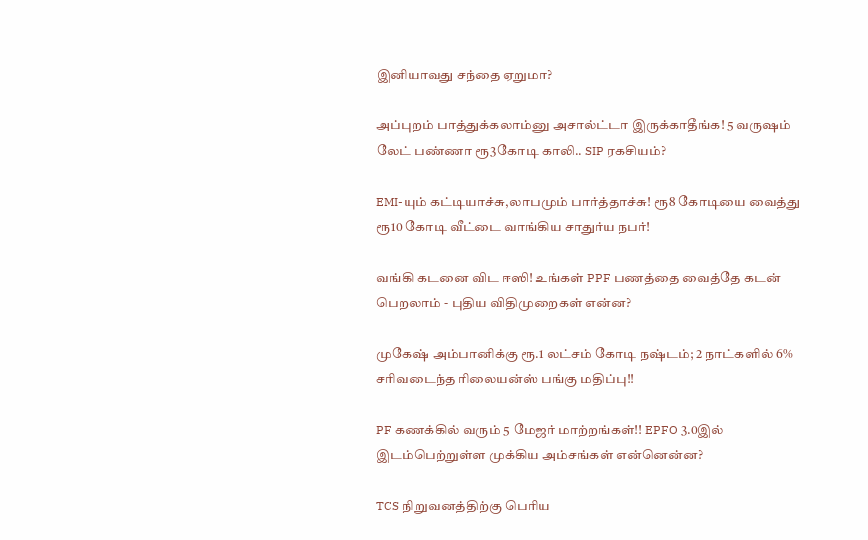இனியாவது சந்தை ஏறுமா?

அப்புறம் பாத்துக்கலாம்னு அசால்ட்டா இருக்காதீங்க! 5 வருஷம் லேட் பண்ணா ரூ3கோடி காலி.. SIP ரகசியம்?

EMI-யும் கட்டியாச்சு,லாபமும் பார்த்தாச்சு! ரூ8 கோடியை வைத்து ரூ10 கோடி வீட்டை வாங்கிய சாதுர்ய நபர்!

வங்கி கடனை விட ஈஸி! உங்கள் PPF பணத்தை வைத்தே கடன் பெறலாம் - புதிய விதிமுறைகள் என்ன?

முகேஷ் அம்பானிக்கு ரூ.1 லட்சம் கோடி நஷ்டம்; 2 நாட்களில் 6% சரிவடைந்த ரிலையன்ஸ் பங்கு மதிப்பு!!

PF கணக்கில் வரும் 5 மேஜர் மாற்றங்கள்!! EPFO 3.0இல் இடம்பெற்றுள்ள முக்கிய அம்சங்கள் என்னென்ன?

TCS நிறுவனத்திற்கு பெரிய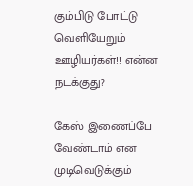கும்பிடு போட்டு வெளியேறும் ஊழியர்கள்!! என்ன நடக்குது?

கேஸ் இணைப்பே வேண்டாம் என முடிவெடுக்கும்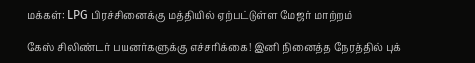மக்கள்: LPG பிரச்சினைக்கு மத்தியில் ஏற்பட்டுள்ள மேஜர் மாற்றம்

கேஸ் சிலிண்டர் பயனர்களுக்கு எச்சரிக்கை! இனி நினைத்த நேரத்தில் புக்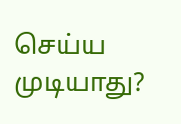செய்ய முடியாது?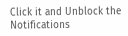Click it and Unblock the Notifications